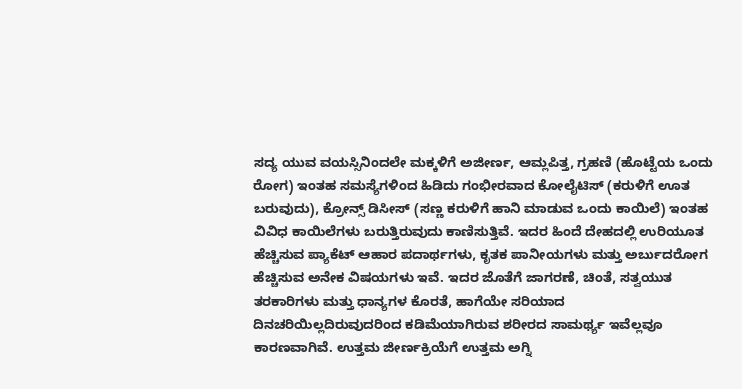ಸದ್ಯ ಯುವ ವಯಸ್ಸಿನಿಂದಲೇ ಮಕ್ಕಳಿಗೆ ಅಜೀರ್ಣ, ಆಮ್ಲಪಿತ್ತ, ಗ್ರಹಣಿ (ಹೊಟ್ಟೆಯ ಒಂದು ರೋಗ) ಇಂತಹ ಸಮಸ್ಯೆಗಳಿಂದ ಹಿಡಿದು ಗಂಭೀರವಾದ ಕೋಲೈಟಿಸ್ (ಕರುಳಿಗೆ ಊತ ಬರುವುದು), ಕ್ರೋನ್ಸ್ ಡಿಸೀಸ್ (ಸಣ್ಣ ಕರುಳಿಗೆ ಹಾನಿ ಮಾಡುವ ಒಂದು ಕಾಯಿಲೆ) ಇಂತಹ ವಿವಿಧ ಕಾಯಿಲೆಗಳು ಬರುತ್ತಿರುವುದು ಕಾಣಿಸುತ್ತಿವೆ. ಇದರ ಹಿಂದೆ ದೇಹದಲ್ಲಿ ಉರಿಯೂತ ಹೆಚ್ಚಿಸುವ ಪ್ಯಾಕೆಟ್ ಆಹಾರ ಪದಾರ್ಥಗಳು, ಕೃತಕ ಪಾನೀಯಗಳು ಮತ್ತು ಅರ್ಬುದರೋಗ ಹೆಚ್ಚಿಸುವ ಅನೇಕ ವಿಷಯಗಳು ಇವೆ. ಇದರ ಜೊತೆಗೆ ಜಾಗರಣೆ, ಚಿಂತೆ, ಸತ್ವಯುತ ತರಕಾರಿಗಳು ಮತ್ತು ಧಾನ್ಯಗಳ ಕೊರತೆ, ಹಾಗೆಯೇ ಸರಿಯಾದ ದಿನಚರಿಯಿಲ್ಲದಿರುವುದರಿಂದ ಕಡಿಮೆಯಾಗಿರುವ ಶರೀರದ ಸಾಮರ್ಥ್ಯ ಇವೆಲ್ಲವೂ ಕಾರಣವಾಗಿವೆ. ಉತ್ತಮ ಜೀರ್ಣಕ್ರಿಯೆಗೆ ಉತ್ತಮ ಅಗ್ನಿ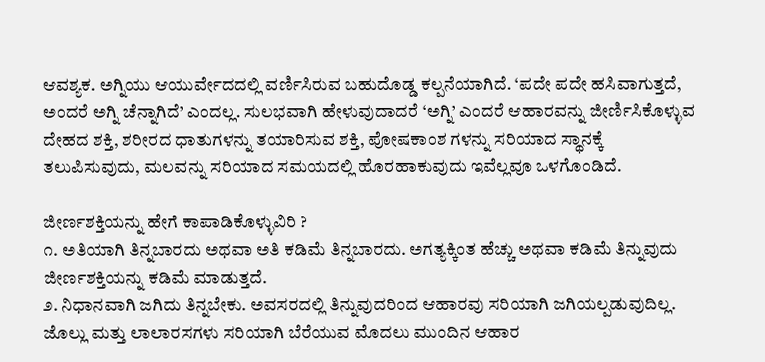ಆವಶ್ಯಕ. ಅಗ್ನಿಯು ಆಯುರ್ವೇದದಲ್ಲಿ ವರ್ಣಿಸಿರುವ ಬಹುದೊಡ್ಡ ಕಲ್ಪನೆಯಾಗಿದೆ. ‘ಪದೇ ಪದೇ ಹಸಿವಾಗುತ್ತದೆ, ಅಂದರೆ ಅಗ್ನಿ ಚೆನ್ನಾಗಿದೆ’ ಎಂದಲ್ಲ. ಸುಲಭವಾಗಿ ಹೇಳುವುದಾದರೆ ‘ಅಗ್ನಿ’ ಎಂದರೆ ಆಹಾರವನ್ನು ಜೀರ್ಣಿಸಿಕೊಳ್ಳುವ ದೇಹದ ಶಕ್ತಿ, ಶರೀರದ ಧಾತುಗಳನ್ನು ತಯಾರಿಸುವ ಶಕ್ತಿ, ಪೋಷಕಾಂಶ ಗಳನ್ನು ಸರಿಯಾದ ಸ್ಥಾನಕ್ಕೆ ತಲುಪಿಸುವುದು, ಮಲವನ್ನು ಸರಿಯಾದ ಸಮಯದಲ್ಲಿ ಹೊರಹಾಕುವುದು ಇವೆಲ್ಲವೂ ಒಳಗೊಂಡಿದೆ.

ಜೀರ್ಣಶಕ್ತಿಯನ್ನು ಹೇಗೆ ಕಾಪಾಡಿಕೊಳ್ಳುವಿರಿ ?
೧. ಅತಿಯಾಗಿ ತಿನ್ನಬಾರದು ಅಥವಾ ಅತಿ ಕಡಿಮೆ ತಿನ್ನಬಾರದು. ಅಗತ್ಯಕ್ಕಿಂತ ಹೆಚ್ಚು ಅಥವಾ ಕಡಿಮೆ ತಿನ್ನುವುದು ಜೀರ್ಣಶಕ್ತಿಯನ್ನು ಕಡಿಮೆ ಮಾಡುತ್ತದೆ.
೨. ನಿಧಾನವಾಗಿ ಜಗಿದು ತಿನ್ನಬೇಕು. ಅವಸರದಲ್ಲಿ ತಿನ್ನುವುದರಿಂದ ಆಹಾರವು ಸರಿಯಾಗಿ ಜಗಿಯಲ್ಪಡುವುದಿಲ್ಲ. ಜೊಲ್ಲು ಮತ್ತು ಲಾಲಾರಸಗಳು ಸರಿಯಾಗಿ ಬೆರೆಯುವ ಮೊದಲು ಮುಂದಿನ ಆಹಾರ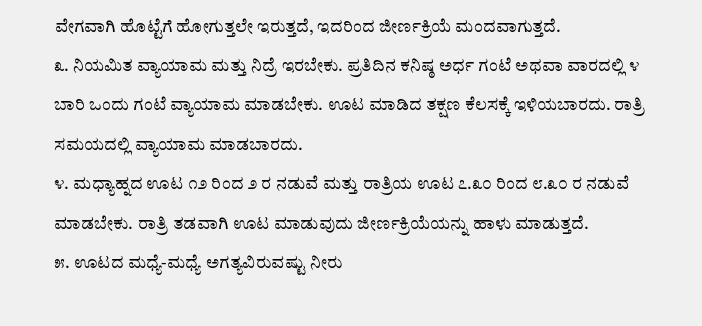ವೇಗವಾಗಿ ಹೊಟ್ಟೆಗೆ ಹೋಗುತ್ತಲೇ ಇರುತ್ತದೆ, ಇದರಿಂದ ಜೀರ್ಣಕ್ರಿಯೆ ಮಂದವಾಗುತ್ತದೆ.
೩. ನಿಯಮಿತ ವ್ಯಾಯಾಮ ಮತ್ತು ನಿದ್ರೆ ಇರಬೇಕು. ಪ್ರತಿದಿನ ಕನಿಷ್ಠ ಅರ್ಧ ಗಂಟೆ ಅಥವಾ ವಾರದಲ್ಲಿ ೪ ಬಾರಿ ಒಂದು ಗಂಟೆ ವ್ಯಾಯಾಮ ಮಾಡಬೇಕು. ಊಟ ಮಾಡಿದ ತಕ್ಷಣ ಕೆಲಸಕ್ಕೆ ಇಳಿಯಬಾರದು. ರಾತ್ರಿ ಸಮಯದಲ್ಲಿ ವ್ಯಾಯಾಮ ಮಾಡಬಾರದು.
೪. ಮಧ್ಯಾಹ್ನದ ಊಟ ೧೨ ರಿಂದ ೨ ರ ನಡುವೆ ಮತ್ತು ರಾತ್ರಿಯ ಊಟ ೭.೩೦ ರಿಂದ ೮.೩೦ ರ ನಡುವೆ ಮಾಡಬೇಕು. ರಾತ್ರಿ ತಡವಾಗಿ ಊಟ ಮಾಡುವುದು ಜೀರ್ಣಕ್ರಿಯೆಯನ್ನು ಹಾಳು ಮಾಡುತ್ತದೆ.
೫. ಊಟದ ಮಧ್ಯೆ-ಮಧ್ಯೆ ಅಗತ್ಯವಿರುವಷ್ಟು ನೀರು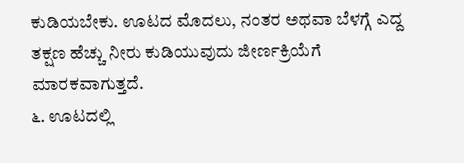ಕುಡಿಯಬೇಕು. ಊಟದ ಮೊದಲು, ನಂತರ ಅಥವಾ ಬೆಳಗ್ಗೆ ಎದ್ದ ತಕ್ಷಣ ಹೆಚ್ಚು ನೀರು ಕುಡಿಯುವುದು ಜೀರ್ಣಕ್ರಿಯೆಗೆ ಮಾರಕವಾಗುತ್ತದೆ.
೬. ಊಟದಲ್ಲಿ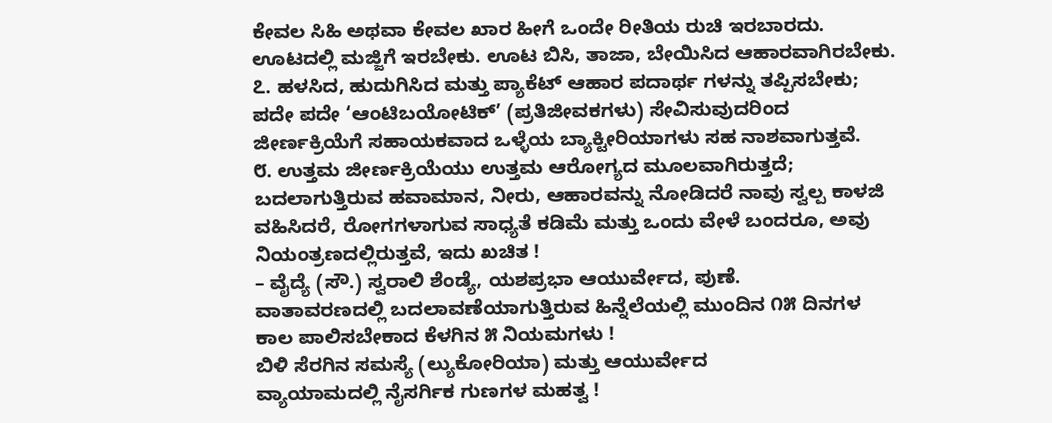ಕೇವಲ ಸಿಹಿ ಅಥವಾ ಕೇವಲ ಖಾರ ಹೀಗೆ ಒಂದೇ ರೀತಿಯ ರುಚಿ ಇರಬಾರದು. ಊಟದಲ್ಲಿ ಮಜ್ಜಿಗೆ ಇರಬೇಕು. ಊಟ ಬಿಸಿ, ತಾಜಾ, ಬೇಯಿಸಿದ ಆಹಾರವಾಗಿರಬೇಕು.
೭. ಹಳಸಿದ, ಹುದುಗಿಸಿದ ಮತ್ತು ಪ್ಯಾಕೆಟ್ ಆಹಾರ ಪದಾರ್ಥ ಗಳನ್ನು ತಪ್ಪಿಸಬೇಕು; ಪದೇ ಪದೇ ‘ಆಂಟಿಬಯೋಟಿಕ್’ (ಪ್ರತಿಜೀವಕಗಳು) ಸೇವಿಸುವುದರಿಂದ ಜೀರ್ಣಕ್ರಿಯೆಗೆ ಸಹಾಯಕವಾದ ಒಳ್ಳೆಯ ಬ್ಯಾಕ್ಟೀರಿಯಾಗಳು ಸಹ ನಾಶವಾಗುತ್ತವೆ.
೮. ಉತ್ತಮ ಜೀರ್ಣಕ್ರಿಯೆಯು ಉತ್ತಮ ಆರೋಗ್ಯದ ಮೂಲವಾಗಿರುತ್ತದೆ; ಬದಲಾಗುತ್ತಿರುವ ಹವಾಮಾನ, ನೀರು, ಆಹಾರವನ್ನು ನೋಡಿದರೆ ನಾವು ಸ್ವಲ್ಪ ಕಾಳಜಿ ವಹಿಸಿದರೆ, ರೋಗಗಳಾಗುವ ಸಾಧ್ಯತೆ ಕಡಿಮೆ ಮತ್ತು ಒಂದು ವೇಳೆ ಬಂದರೂ, ಅವು ನಿಯಂತ್ರಣದಲ್ಲಿರುತ್ತವೆ, ಇದು ಖಚಿತ !
– ವೈದ್ಯೆ (ಸೌ.) ಸ್ವರಾಲಿ ಶೆಂಡ್ಯೆ, ಯಶಪ್ರಭಾ ಆಯುರ್ವೇದ, ಪುಣೆ.
ವಾತಾವರಣದಲ್ಲಿ ಬದಲಾವಣೆಯಾಗುತ್ತಿರುವ ಹಿನ್ನೆಲೆಯಲ್ಲಿ ಮುಂದಿನ ೧೫ ದಿನಗಳ ಕಾಲ ಪಾಲಿಸಬೇಕಾದ ಕೆಳಗಿನ ೫ ನಿಯಮಗಳು !
ಬಿಳಿ ಸೆರಗಿನ ಸಮಸ್ಯೆ (ಲ್ಯುಕೋರಿಯಾ) ಮತ್ತು ಆಯುರ್ವೇದ
ವ್ಯಾಯಾಮದಲ್ಲಿ ನೈಸರ್ಗಿಕ ಗುಣಗಳ ಮಹತ್ವ !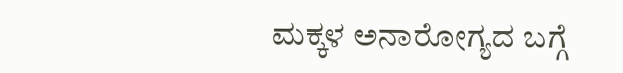ಮಕ್ಕಳ ಅನಾರೋಗ್ಯದ ಬಗ್ಗೆ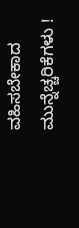ವಹಿಸಬೇಕಾದ ಮುನ್ನೆಚ್ಚರಿಕೆಗಳು !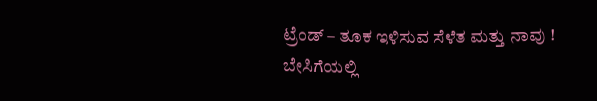ಟ್ರೆಂಡ್ – ತೂಕ ಇಳಿಸುವ ಸೆಳೆತ ಮತ್ತು ನಾವು !
ಬೇಸಿಗೆಯಲ್ಲಿ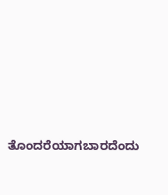ತೊಂದರೆಯಾಗಬಾರದೆಂದು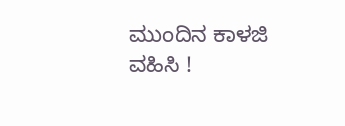ಮುಂದಿನ ಕಾಳಜಿ ವಹಿಸಿ !